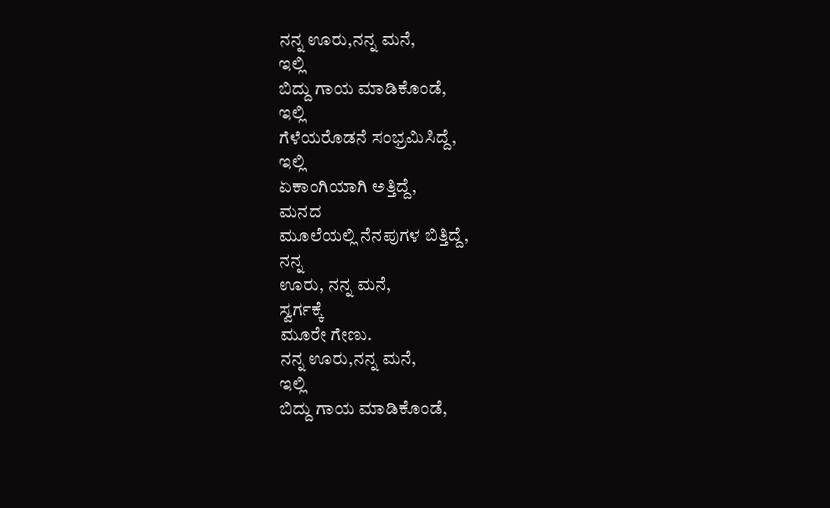ನನ್ನ ಊರು,ನನ್ನ ಮನೆ,
ಇಲ್ಲಿ
ಬಿದ್ದು ಗಾಯ ಮಾಡಿಕೊಂಡೆ,
ಇಲ್ಲಿ
ಗೆಳೆಯರೊಡನೆ ಸಂಭ್ರಮಿಸಿದ್ದೆ,
ಇಲ್ಲಿ
ಏಕಾಂಗಿಯಾಗಿ ಅತ್ತಿದ್ದೆ,
ಮನದ
ಮೂಲೆಯಲ್ಲಿ ನೆನಪುಗಳ ಬಿತ್ತಿದ್ದೆ,
ನನ್ನ
ಊರು, ನನ್ನ ಮನೆ,
ಸ್ವರ್ಗಕ್ಕೆ
ಮೂರೇ ಗೇಣು.
ನನ್ನ ಊರು,ನನ್ನ ಮನೆ,
ಇಲ್ಲಿ
ಬಿದ್ದು ಗಾಯ ಮಾಡಿಕೊಂಡೆ,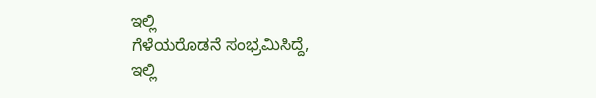ಇಲ್ಲಿ
ಗೆಳೆಯರೊಡನೆ ಸಂಭ್ರಮಿಸಿದ್ದೆ,
ಇಲ್ಲಿ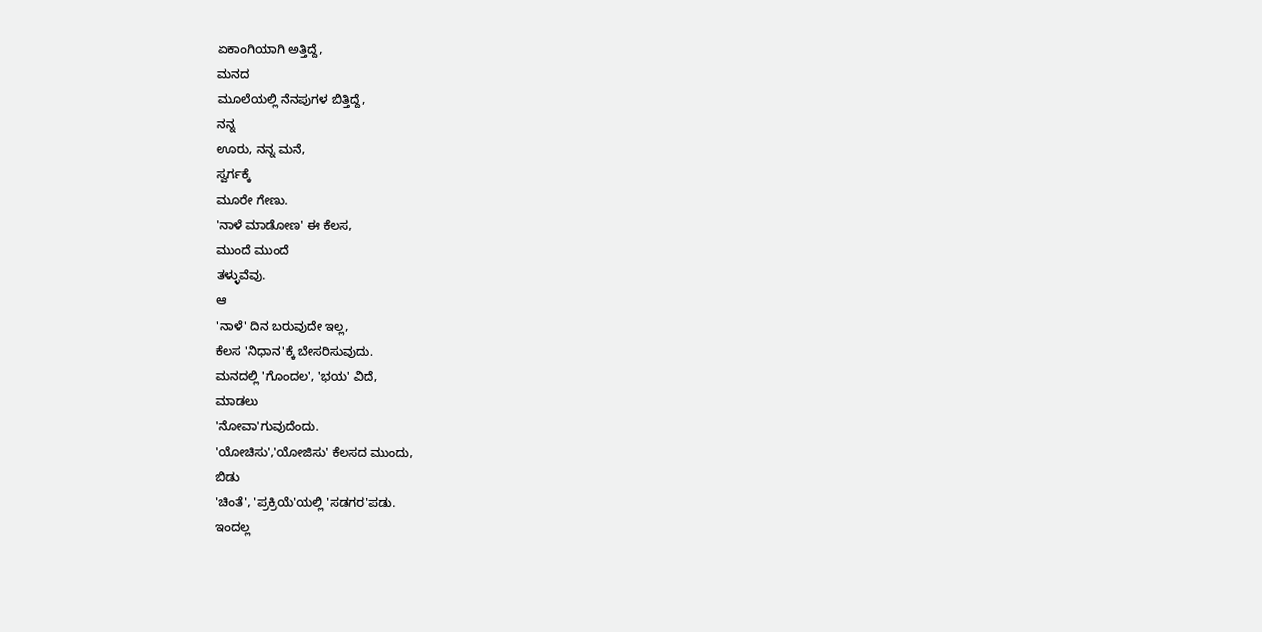ಏಕಾಂಗಿಯಾಗಿ ಅತ್ತಿದ್ದೆ,
ಮನದ
ಮೂಲೆಯಲ್ಲಿ ನೆನಪುಗಳ ಬಿತ್ತಿದ್ದೆ,
ನನ್ನ
ಊರು, ನನ್ನ ಮನೆ,
ಸ್ವರ್ಗಕ್ಕೆ
ಮೂರೇ ಗೇಣು.
'ನಾಳೆ ಮಾಡೋಣ' ಈ ಕೆಲಸ,
ಮುಂದೆ ಮುಂದೆ
ತಳ್ಳುವೆವು.
ಆ
'ನಾಳೆ' ದಿನ ಬರುವುದೇ ಇಲ್ಲ,
ಕೆಲಸ 'ನಿಧಾನ'ಕ್ಕೆ ಬೇಸರಿಸುವುದು.
ಮನದಲ್ಲಿ 'ಗೊಂದಲ', 'ಭಯ' ವಿದೆ,
ಮಾಡಲು
'ನೋವಾ'ಗುವುದೆಂದು.
'ಯೋಚಿಸು','ಯೋಜಿಸು' ಕೆಲಸದ ಮುಂದು,
ಬಿಡು
'ಚಿಂತೆ', 'ಪ್ರಕ್ರಿಯೆ'ಯಲ್ಲಿ 'ಸಡಗರ'ಪಡು.
ಇಂದಲ್ಲ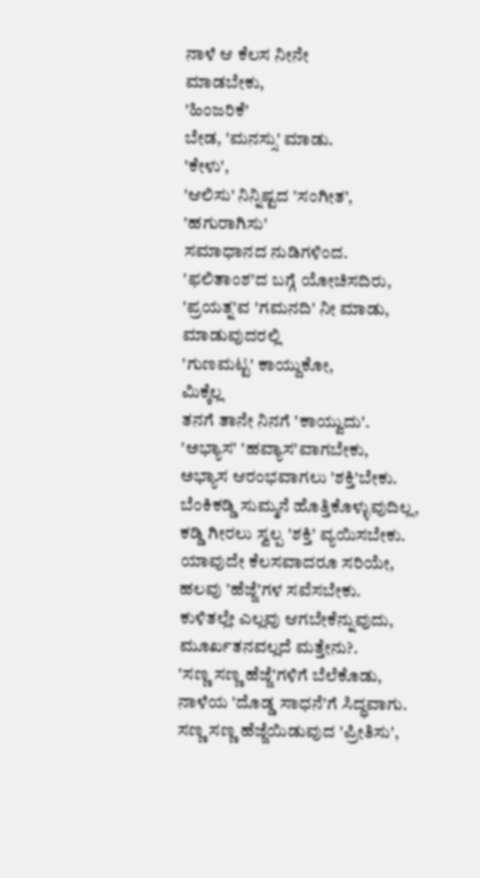ನಾಳೆ ಆ ಕೆಲಸ ನೀನೇ
ಮಾಡಬೇಕು,
'ಹಿಂಜರಿಕೆ'
ಬೇಡ, 'ಮನಸ್ಸು' ಮಾಡು.
'ಕೇಳು',
'ಆಲಿಸು' ನಿನ್ನಿಷ್ಟದ 'ಸಂಗೀತ',
'ಹಗುರಾಗಿಸು'
ಸಮಾಧಾನದ ನುಡಿಗಳಿಂದ.
'ಫಲಿತಾಂಶ'ದ ಬಗ್ಗೆ ಯೋಚಿಸದಿರು,
'ಪ್ರಯತ್ನ'ವ 'ಗಮನದಿ' ನೀ ಮಾಡು,
ಮಾಡುವುದರಲ್ಲಿ
'ಗುಣಮಟ್ಟ' ಕಾಯ್ದುಕೋ,
ಮಿಕ್ಕೆಲ್ಲ
ತನಗೆ ತಾನೇ ನಿನಗೆ 'ಕಾಯ್ವುದು'.
'ಅಭ್ಯಾಸ' 'ಹವ್ಯಾಸ'ವಾಗಬೇಕು,
ಅಭ್ಯಾಸ ಆರಂಭವಾಗಲು 'ಶಕ್ತಿ'ಬೇಕು.
ಬೆಂಕಿಕಡ್ಡಿ ಸುಮ್ಮನೆ ಹೊತ್ತಿಕೊಳ್ಳುವುದಿಲ್ಲ,
ಕಡ್ಡಿ ಗೀರಲು ಸ್ವಲ್ಪ 'ಶಕ್ತಿ' ವ್ಯಯಿಸಬೇಕು.
ಯಾವುದೇ ಕೆಲಸವಾದರೂ ಸರಿಯೇ,
ಹಲವು 'ಹೆಜ್ಜೆ'ಗಳ ಸವೆಸಬೇಕು.
ಕುಳಿತಲ್ಲೇ ಎಲ್ಲವು ಆಗಬೇಕೆನ್ನುವುದು,
ಮೂರ್ಖತನವಲ್ಲದೆ ಮತ್ತೇನು?.
'ಸಣ್ಣ ಸಣ್ಣ ಹೆಜ್ಜೆ'ಗಳಿಗೆ ಬೆಲೆಕೊಡು,
ನಾಳೆಯ 'ದೊಡ್ಡ ಸಾಧನೆ'ಗೆ ಸಿದ್ಧವಾಗು.
ಸಣ್ಣ ಸಣ್ಣ ಹೆಜ್ಜೆಯಿಡುವುದ 'ಪ್ರೀತಿಸು',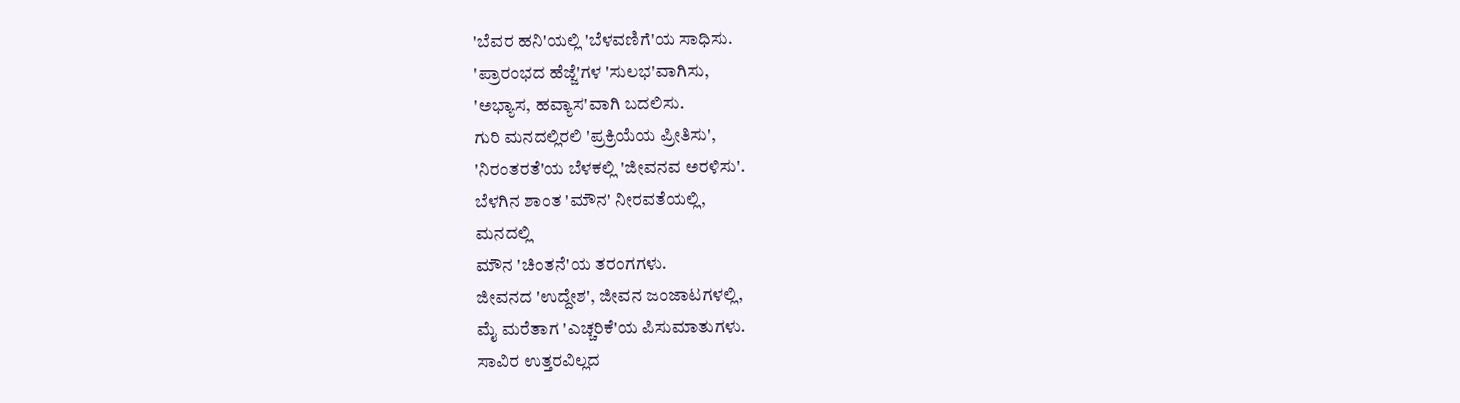'ಬೆವರ ಹನಿ'ಯಲ್ಲಿ 'ಬೆಳವಣಿಗೆ'ಯ ಸಾಧಿಸು.
'ಪ್ರಾರಂಭದ ಹೆಜ್ಜೆ'ಗಳ 'ಸುಲಭ'ವಾಗಿಸು,
'ಅಭ್ಯಾಸ, ಹವ್ಯಾಸ'ವಾಗಿ ಬದಲಿಸು.
ಗುರಿ ಮನದಲ್ಲಿರಲಿ 'ಪ್ರಕ್ರಿಯೆಯ ಪ್ರೀತಿಸು',
'ನಿರಂತರತೆ'ಯ ಬೆಳಕಲ್ಲಿ 'ಜೀವನವ ಅರಳಿಸು'.
ಬೆಳಗಿನ ಶಾಂತ 'ಮೌನ' ನೀರವತೆಯಲ್ಲಿ,
ಮನದಲ್ಲಿ
ಮೌನ 'ಚಿಂತನೆ'ಯ ತರಂಗಗಳು.
ಜೀವನದ 'ಉದ್ದೇಶ', ಜೀವನ ಜಂಜಾಟಗಳಲ್ಲಿ,
ಮೈ ಮರೆತಾಗ 'ಎಚ್ಚರಿಕೆ'ಯ ಪಿಸುಮಾತುಗಳು.
ಸಾವಿರ ಉತ್ತರವಿಲ್ಲದ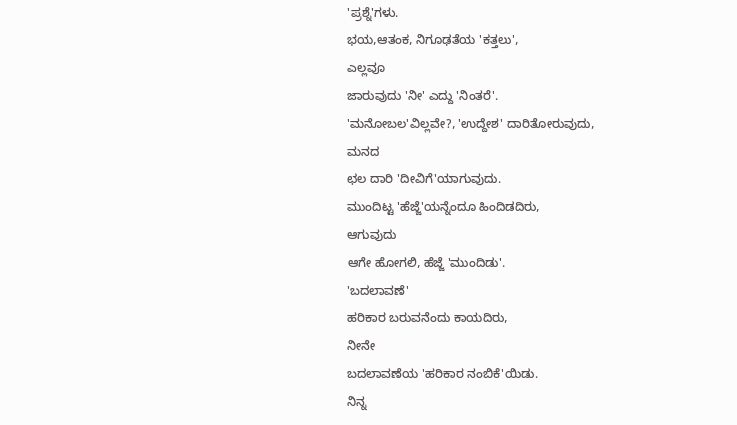'ಪ್ರಶ್ನೆ'ಗಳು.
ಭಯ,ಆತಂಕ, ನಿಗೂಢತೆಯ 'ಕತ್ತಲು',
ಎಲ್ಲವೂ
ಜಾರುವುದು 'ನೀ' ಎದ್ದು 'ನಿಂತರೆ'.
'ಮನೋಬಲ'ವಿಲ್ಲವೇ?, 'ಉದ್ದೇಶ' ದಾರಿತೋರುವುದು,
ಮನದ
ಛಲ ದಾರಿ 'ದೀವಿಗೆ'ಯಾಗುವುದು.
ಮುಂದಿಟ್ಟ 'ಹೆಜ್ಜೆ'ಯನ್ನೆಂದೂ ಹಿಂದಿಡದಿರು,
ಆಗುವುದು
ಆಗೇ ಹೋಗಲಿ, ಹೆಜ್ಜೆ 'ಮುಂದಿಡು'.
'ಬದಲಾವಣೆ'
ಹರಿಕಾರ ಬರುವನೆಂದು ಕಾಯದಿರು,
ನೀನೇ
ಬದಲಾವಣೆಯ 'ಹರಿಕಾರ ನಂಬಿಕೆ'ಯಿಡು.
ನಿನ್ನ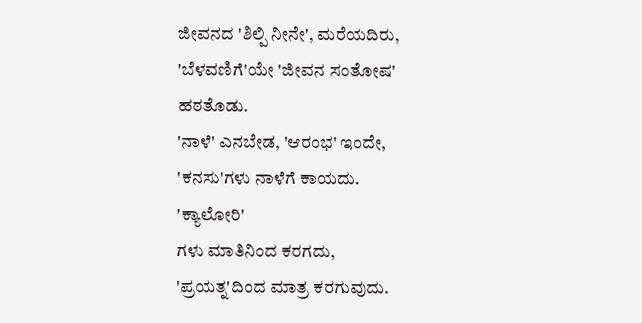ಜೀವನದ 'ಶಿಲ್ಪಿ ನೀನೇ', ಮರೆಯದಿರು,
'ಬೆಳವಣಿಗೆ'ಯೇ 'ಜೀವನ ಸಂತೋಷ' ಹಠತೊಡು.
'ನಾಳೆ' ಎನಬೇಡ, 'ಆರಂಭ' ಇಂದೇ,
'ಕನಸು'ಗಳು ನಾಳೆಗೆ ಕಾಯದು.
'ಕ್ಯಾಲೋರಿ'
ಗಳು ಮಾತಿನಿಂದ ಕರಗದು,
'ಪ್ರಯತ್ನ'ದಿಂದ ಮಾತ್ರ ಕರಗುವುದು.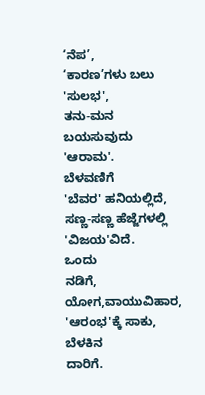‘ನೆಪ’,
‘ಕಾರಣ’ಗಳು ಬಲು 'ಸುಲಭ',
ತನು-ಮನ ಬಯಸುವುದು 'ಆರಾಮ'.
ಬೆಳವಣಿಗೆ
'ಬೆವರ' ಹನಿಯಲ್ಲಿದೆ,
ಸಣ್ಣ-ಸಣ್ಣ ಹೆಜ್ಜೆಗಳಲ್ಲಿ 'ವಿಜಯ'ವಿದೆ.
ಒಂದು
ನಡಿಗೆ, ಯೋಗ,ವಾಯುವಿಹಾರ,
'ಆರಂಭ'ಕ್ಕೆ ಸಾಕು, ಬೆಳಕಿನ
ದಾರಿಗೆ.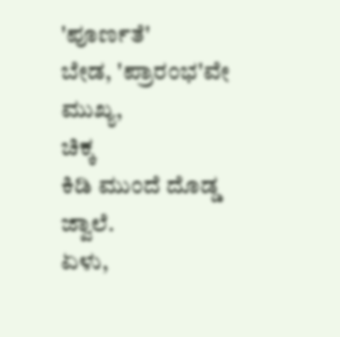'ಪೂರ್ಣತೆ'
ಬೇಡ, 'ಪ್ರಾರಂಭ'ವೇ ಮುಖ್ಯ,
ಚಿಕ್ಕ
ಕಿಡಿ ಮುಂದೆ ದೊಡ್ಡ ಜ್ವಾಲೆ.
ಏಳು,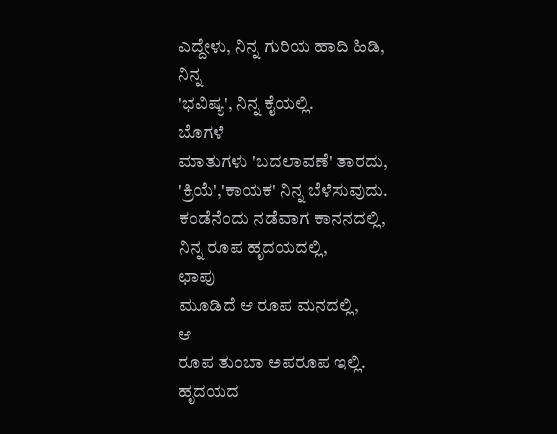ಎದ್ದೇಳು, ನಿನ್ನ ಗುರಿಯ ಹಾದಿ ಹಿಡಿ,
ನಿನ್ನ
'ಭವಿಷ್ಯ', ನಿನ್ನ ಕೈಯಲ್ಲಿ.
ಬೊಗಳೆ
ಮಾತುಗಳು 'ಬದಲಾವಣೆ' ತಾರದು,
'ಕ್ರಿಯೆ','ಕಾಯಕ' ನಿನ್ನ ಬೆಳೆಸುವುದು.
ಕಂಡೆನೆಂದು ನಡೆವಾಗ ಕಾನನದಲ್ಲಿ,
ನಿನ್ನ ರೂಪ ಹೃದಯದಲ್ಲಿ,
ಛಾಪು
ಮೂಡಿದೆ ಆ ರೂಪ ಮನದಲ್ಲಿ,
ಆ
ರೂಪ ತುಂಬಾ ಅಪರೂಪ ಇಲ್ಲಿ.
ಹೃದಯದ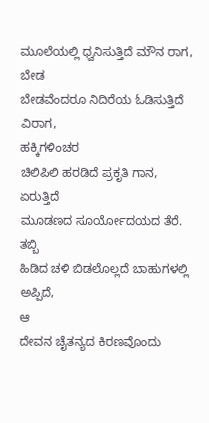ಮೂಲೆಯಲ್ಲಿ ಧ್ವನಿಸುತ್ತಿದೆ ಮೌನ ರಾಗ,
ಬೇಡ
ಬೇಡವೆಂದರೂ ನಿದಿರೆಯ ಓಡಿಸುತ್ತಿದೆ ವಿರಾಗ,
ಹಕ್ಕಿಗಳಿಂಚರ
ಚಿಲಿಪಿಲಿ ಹರಡಿದೆ ಪ್ರಕೃತಿ ಗಾನ,
ಏರುತ್ತಿದೆ
ಮೂಡಣದ ಸೂರ್ಯೋದಯದ ತೆರೆ.
ತಬ್ಬಿ
ಹಿಡಿದ ಚಳಿ ಬಿಡಲೊಲ್ಲದೆ ಬಾಹುಗಳಲ್ಲಿ
ಅಪ್ಪಿದೆ,
ಆ
ದೇವನ ಚೈತನ್ಯದ ಕಿರಣವೊಂದು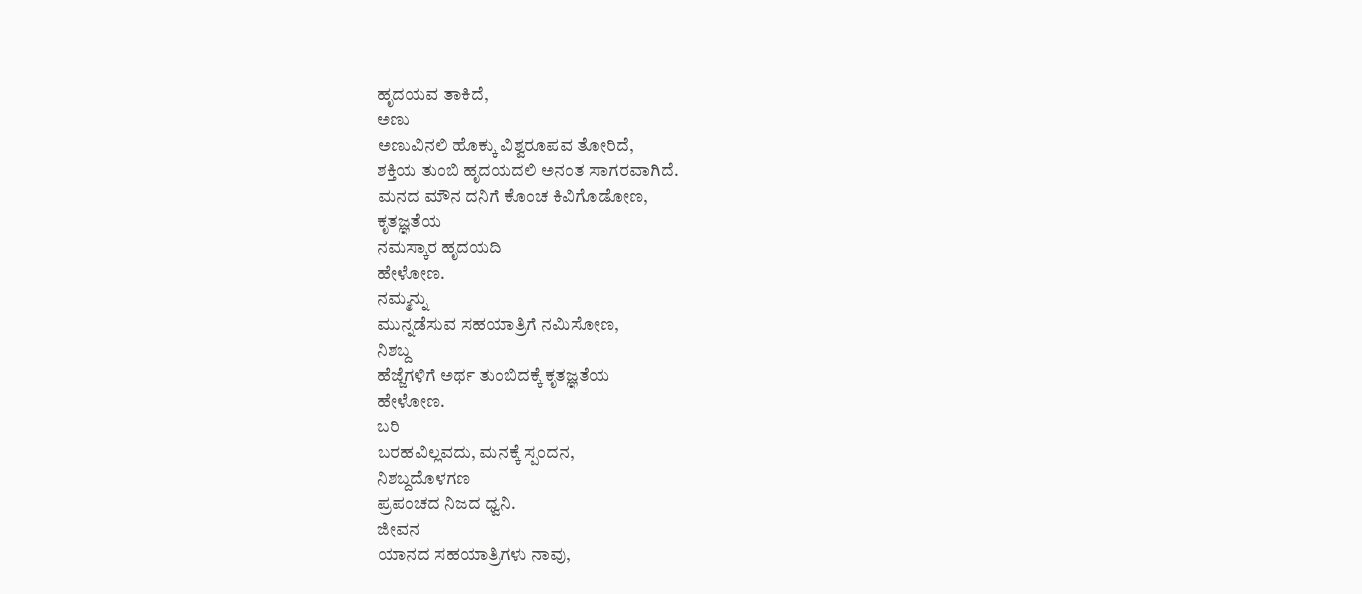ಹೃದಯವ ತಾಕಿದೆ,
ಅಣು
ಅಣುವಿನಲಿ ಹೊಕ್ಕು ವಿಶ್ವರೂಪವ ತೋರಿದೆ,
ಶಕ್ತಿಯ ತುಂಬಿ ಹೃದಯದಲಿ ಅನಂತ ಸಾಗರವಾಗಿದೆ.
ಮನದ ಮೌನ ದನಿಗೆ ಕೊಂಚ ಕಿವಿಗೊಡೋಣ,
ಕೃತಜ್ಞತೆಯ
ನಮಸ್ಕಾರ ಹೃದಯದಿ
ಹೇಳೋಣ.
ನಮ್ಮನ್ನು
ಮುನ್ನಡೆಸುವ ಸಹಯಾತ್ರಿಗೆ ನಮಿಸೋಣ,
ನಿಶಬ್ದ
ಹೆಜ್ಜೆಗಳಿಗೆ ಅರ್ಥ ತುಂಬಿದಕ್ಕೆ ಕೃತಜ್ಞತೆಯ
ಹೇಳೋಣ.
ಬರಿ
ಬರಹವಿಲ್ಲವದು, ಮನಕ್ಕೆ ಸ್ಪಂದನ,
ನಿಶಬ್ದದೊಳಗಣ
ಪ್ರಪಂಚದ ನಿಜದ ಧ್ವನಿ.
ಜೀವನ
ಯಾನದ ಸಹಯಾತ್ರಿಗಳು ನಾವು,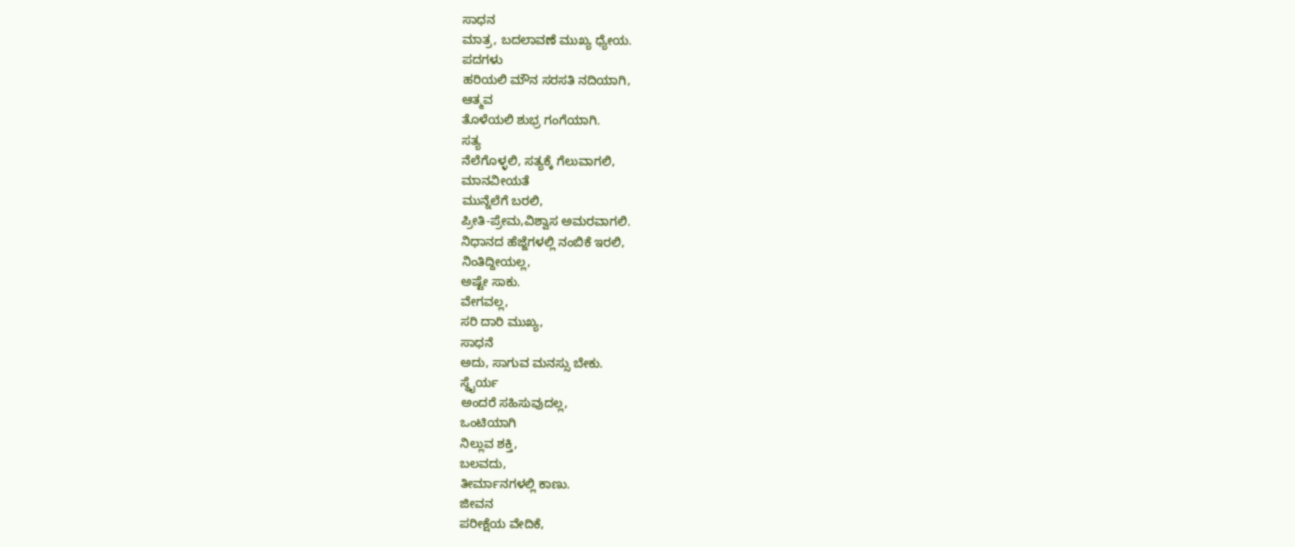ಸಾಧನ
ಮಾತ್ರ, ಬದಲಾವಣೆ ಮುಖ್ಯ ಧ್ಯೇಯ.
ಪದಗಳು
ಹರಿಯಲಿ ಮೌನ ಸರಸತಿ ನದಿಯಾಗಿ,
ಆತ್ಮವ
ತೊಳೆಯಲಿ ಶುಭ್ರ ಗಂಗೆಯಾಗಿ.
ಸತ್ಯ
ನೆಲೆಗೊಳ್ಳಲಿ, ಸತ್ಯಕ್ಕೆ ಗೆಲುವಾಗಲಿ,
ಮಾನವೀಯತೆ
ಮುನ್ನೆಲೆಗೆ ಬರಲಿ,
ಪ್ರೀತಿ-ಪ್ರೇಮ,ವಿಶ್ವಾಸ ಅಮರವಾಗಲಿ.
ನಿಧಾನದ ಹೆಜ್ಜೆಗಳಲ್ಲಿ ನಂಬಿಕೆ ಇರಲಿ,
ನಿಂತಿದ್ದೀಯಲ್ಲ,
ಅಷ್ಟೇ ಸಾಕು.
ವೇಗವಲ್ಲ,
ಸರಿ ದಾರಿ ಮುಖ್ಯ,
ಸಾಧನೆ
ಅದು, ಸಾಗುವ ಮನಸ್ಸು ಬೇಕು.
ಸ್ಥೈರ್ಯ
ಅಂದರೆ ಸಹಿಸುವುದಲ್ಲ,
ಒಂಟಿಯಾಗಿ
ನಿಲ್ಲುವ ಶಕ್ತಿ,
ಬಲವದು,
ತೀರ್ಮಾನಗಳಲ್ಲಿ ಕಾಣು.
ಜೀವನ
ಪರೀಕ್ಷೆಯ ವೇದಿಕೆ,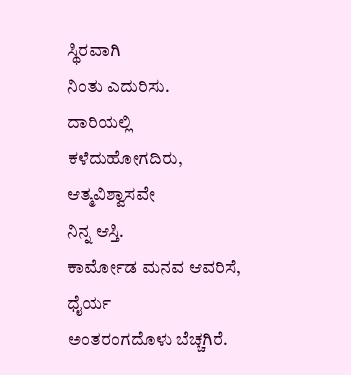ಸ್ಥಿರವಾಗಿ
ನಿಂತು ಎದುರಿಸು.
ದಾರಿಯಲ್ಲಿ
ಕಳೆದುಹೋಗದಿರು,
ಆತ್ಮವಿಶ್ವಾಸವೇ
ನಿನ್ನ ಆಸ್ತಿ.
ಕಾರ್ಮೋಡ ಮನವ ಆವರಿಸೆ,
ಧೈರ್ಯ
ಅಂತರಂಗದೊಳು ಬೆಚ್ಚಗಿರೆ.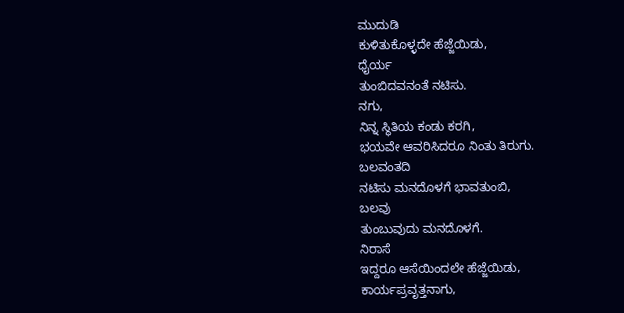ಮುದುಡಿ
ಕುಳಿತುಕೊಳ್ಳದೇ ಹೆಜ್ಜೆಯಿಡು,
ಧೈರ್ಯ
ತುಂಬಿದವನಂತೆ ನಟಿಸು.
ನಗು,
ನಿನ್ನ ಸ್ಥಿತಿಯ ಕಂಡು ಕರಗಿ,
ಭಯವೇ ಆವರಿಸಿದರೂ ನಿಂತು ತಿರುಗು.
ಬಲವಂತದಿ
ನಟಿಸು ಮನದೊಳಗೆ ಭಾವತುಂಬಿ,
ಬಲವು
ತುಂಬುವುದು ಮನದೊಳಗೆ.
ನಿರಾಸೆ
ಇದ್ದರೂ ಆಸೆಯಿಂದಲೇ ಹೆಜ್ಜೆಯಿಡು,
ಕಾರ್ಯಪ್ರವೃತ್ತನಾಗು,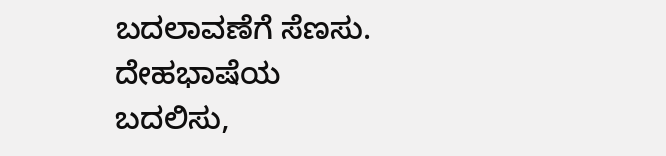ಬದಲಾವಣೆಗೆ ಸೆಣಸು.
ದೇಹಭಾಷೆಯ
ಬದಲಿಸು,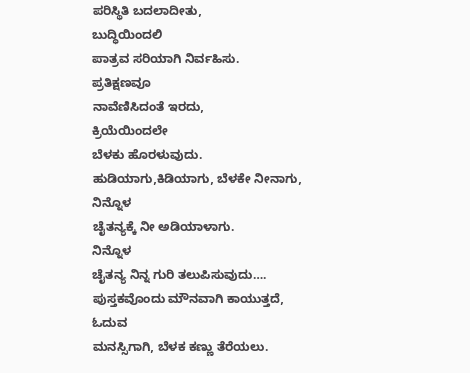ಪರಿಸ್ಥಿತಿ ಬದಲಾದೀತು,
ಬುದ್ಧಿಯಿಂದಲಿ
ಪಾತ್ರವ ಸರಿಯಾಗಿ ನಿರ್ವಹಿಸು.
ಪ್ರತಿಕ್ಷಣವೂ
ನಾವೆಣಿಸಿದಂತೆ ಇರದು,
ಕ್ರಿಯೆಯಿಂದಲೇ
ಬೆಳಕು ಹೊರಳುವುದು.
ಹುಡಿಯಾಗು,ಕಿಡಿಯಾಗು, ಬೆಳಕೇ ನೀನಾಗು,
ನಿನ್ನೊಳ
ಚೈತನ್ಯಕ್ಕೆ ನೀ ಅಡಿಯಾಳಾಗು.
ನಿನ್ನೊಳ
ಚೈತನ್ಯ ನಿನ್ನ ಗುರಿ ತಲುಪಿಸುವುದು….
ಪುಸ್ತಕವೊಂದು ಮೌನವಾಗಿ ಕಾಯುತ್ತದೆ,
ಓದುವ
ಮನಸ್ಸಿಗಾಗಿ, ಬೆಳಕ ಕಣ್ಣು ತೆರೆಯಲು.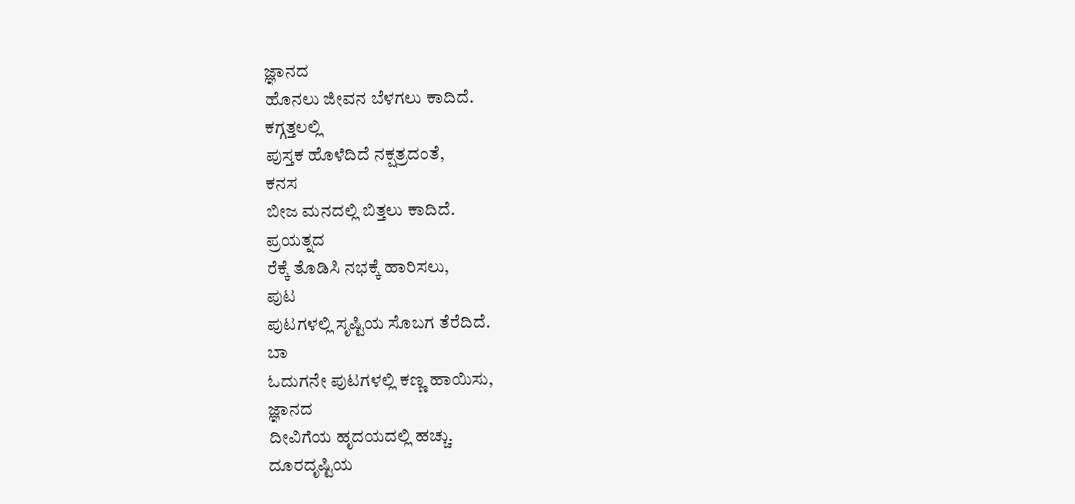ಜ್ಞಾನದ
ಹೊನಲು ಜೀವನ ಬೆಳಗಲು ಕಾದಿದೆ.
ಕಗ್ಗತ್ತಲಲ್ಲಿ
ಪುಸ್ತಕ ಹೊಳೆದಿದೆ ನಕ್ಷತ್ರದಂತೆ,
ಕನಸ
ಬೀಜ ಮನದಲ್ಲಿ ಬಿತ್ತಲು ಕಾದಿದೆ.
ಪ್ರಯತ್ನದ
ರೆಕ್ಕೆ ತೊಡಿಸಿ ನಭಕ್ಕೆ ಹಾರಿಸಲು,
ಪುಟ
ಪುಟಗಳಲ್ಲಿ ಸೃಷ್ಟಿಯ ಸೊಬಗ ತೆರೆದಿದೆ.
ಬಾ
ಓದುಗನೇ ಪುಟಗಳಲ್ಲಿ ಕಣ್ಣ ಹಾಯಿಸು,
ಜ್ಞಾನದ
ದೀವಿಗೆಯ ಹೃದಯದಲ್ಲಿ ಹಚ್ಚು.
ದೂರದೃಷ್ಟಿಯ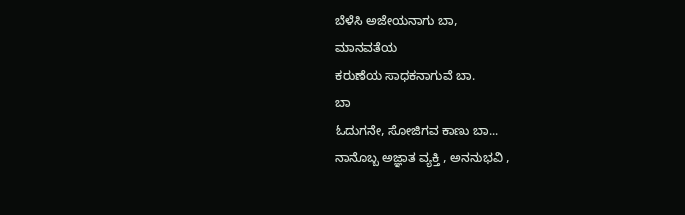ಬೆಳೆಸಿ ಅಜೇಯನಾಗು ಬಾ,
ಮಾನವತೆಯ
ಕರುಣೆಯ ಸಾಧಕನಾಗುವೆ ಬಾ.
ಬಾ
ಓದುಗನೇ, ಸೋಜಿಗವ ಕಾಣು ಬಾ...
ನಾನೊಬ್ಬ ಅಜ್ಞಾತ ವ್ಯಕ್ತಿ , ಅನನುಭವಿ ,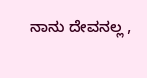ನಾನು ದೇವನಲ್ಲ ,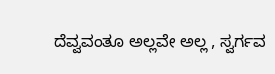ದೆವ್ವವಂತೂ ಅಲ್ಲವೇ ಅಲ್ಲ , ಸ್ವರ್ಗವ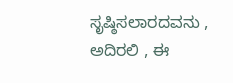ಸೃಷ್ಠಿಸಲಾರದವನು , ಅದಿರಲಿ , ಈ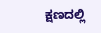ಕ್ಷಣದಲ್ಲಿ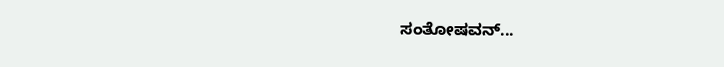ಸಂತೋಷವನ್...